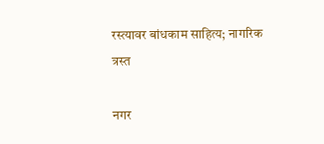रस्त्यावर बांधकाम साहित्य; नागरिक त्रस्त

नगर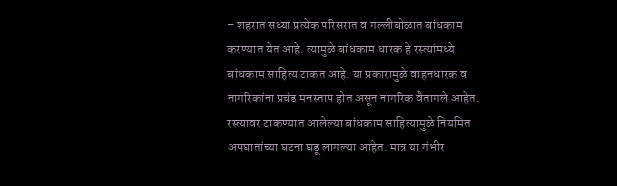– शहरात सध्या प्रत्येक परिसरात व गल्लीबोळात बांधकाम करण्यात येत आहे. त्यामुळे बांधकाम धारक हे रस्त्यांमध्ये बांधकाम साहित्य टाकत आहे. या प्रकारामुळे वाहनधारक व नागरिकांना प्रचंड मनस्ताप होत असून नागरिक वैतागले आहेत.
रस्त्यावर टाकण्यात आलेल्या बांधकाम साहित्यामुळे नियमित अपघातांच्या घटना घडू लागल्या आहेत. मात्र या गंभीर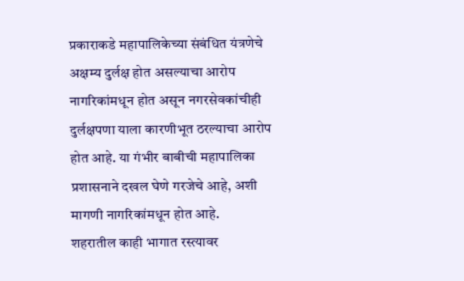प्रकाराकडे महापालिकेच्या संबंधित यंत्रणेचे अक्षम्य दुर्लक्ष होत असल्याचा आरोप नागरिकांमधून होत असून नगरसेवकांचीही दुर्लक्षपणा याला कारणीभूत ठरल्याचा आरोप होत आहे. या गंभीर बाबीची महापालिका प्रशासनाने दखल घेणे गरजेचे आहे, अशी मागणी नागरिकांमधून होत आहे.
शहरातील काही भागात रस्त्यावर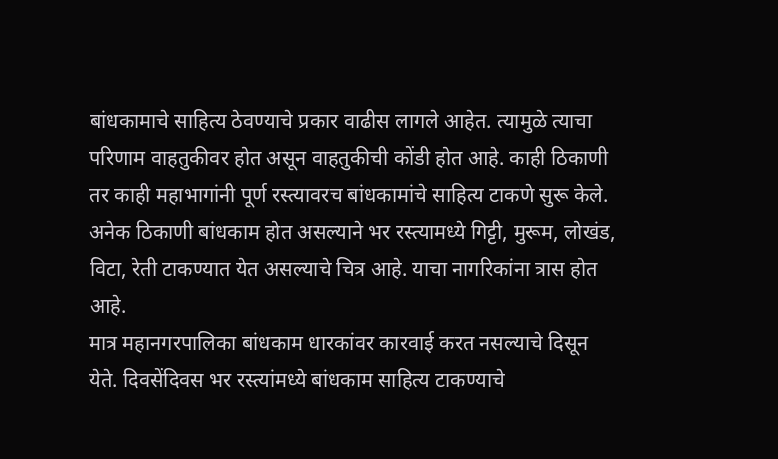बांधकामाचे साहित्य ठेवण्याचे प्रकार वाढीस लागले आहेत. त्यामुळे त्याचा परिणाम वाहतुकीवर होत असून वाहतुकीची कोंडी होत आहे. काही ठिकाणी तर काही महाभागांनी पूर्ण रस्त्यावरच बांधकामांचे साहित्य टाकणे सुरू केले. अनेक ठिकाणी बांधकाम होत असल्याने भर रस्त्यामध्ये गिट्टी, मुरूम, लोखंड, विटा, रेती टाकण्यात येत असल्याचे चित्र आहे. याचा नागरिकांना त्रास होत आहे.
मात्र महानगरपालिका बांधकाम धारकांवर कारवाई करत नसल्याचे दिसून येते. दिवसेंदिवस भर रस्त्यांमध्ये बांधकाम साहित्य टाकण्याचे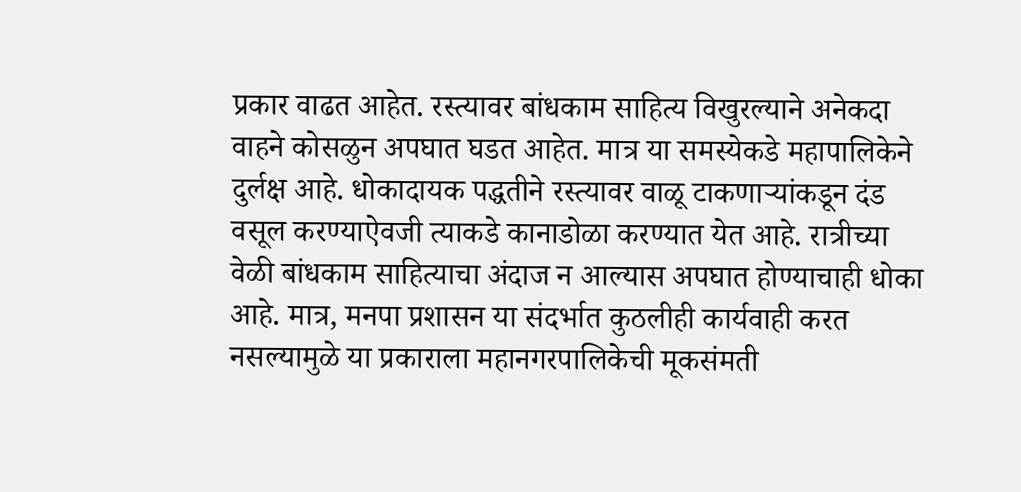प्रकार वाढत आहेत. रस्त्यावर बांधकाम साहित्य विखुरल्याने अनेकदा वाहने कोसळुन अपघात घडत आहेत. मात्र या समस्येकडे महापालिकेने दुर्लक्ष आहे. धोकादायक पद्धतीने रस्त्यावर वाळू टाकणाऱ्यांकडून दंड वसूल करण्याऐवजी त्याकडे कानाडोळा करण्यात येत आहे. रात्रीच्या वेळी बांधकाम साहित्याचा अंदाज न आल्यास अपघात होण्याचाही धोका आहे. मात्र, मनपा प्रशासन या संदर्भात कुठलीही कार्यवाही करत नसल्यामुळे या प्रकाराला महानगरपालिकेची मूकसंमती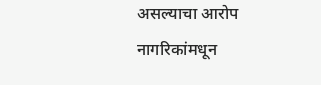असल्याचा आरोप नागरिकांमधून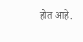होत आहे.